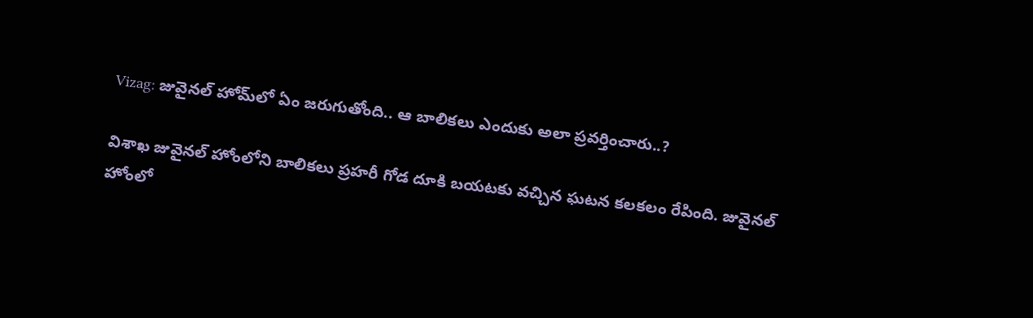Vizag: జువైనల్‌ హోమ్‌లో ఏం జరుగుతోంది.. ఆ బాలికలు ఎందుకు అలా ప్రవర్తించారు..?

విశాఖ జువైనల్‌ హోంలోని బాలికలు ప్రహరీ గోడ దూకి బయటకు వచ్చిన ఘటన కలకలం రేపింది. జువైనల్‌ హోంలో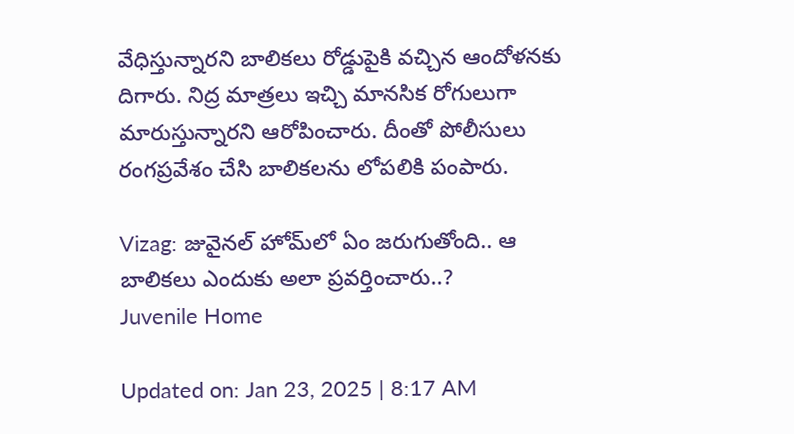వేధిస్తున్నారని బాలికలు రోడ్డుపైకి వచ్చిన ఆందోళనకు దిగారు. నిద్ర మాత్రలు ఇచ్చి మానసిక రోగులుగా మారుస్తున్నారని ఆరోపించారు. దీంతో పోలీసులు రంగప్రవేశం చేసి బాలికలను లోపలికి పంపారు.

Vizag: జువైనల్‌ హోమ్‌లో ఏం జరుగుతోంది.. ఆ బాలికలు ఎందుకు అలా ప్రవర్తించారు..?
Juvenile Home

Updated on: Jan 23, 2025 | 8:17 AM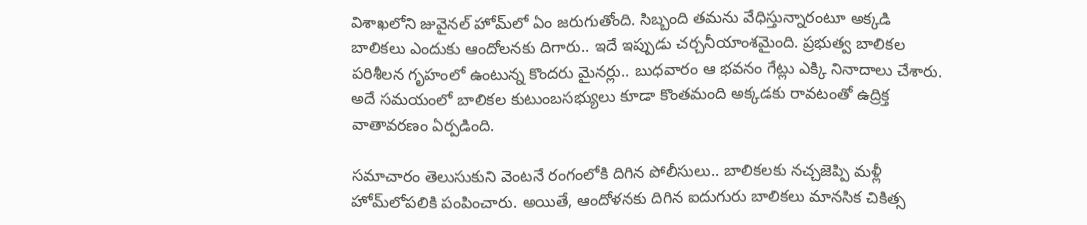విశాఖలోని జువైనల్‌ హోమ్‌లో ఏం జరుగుతోంది. సిబ్బంది తమను వేధిస్తున్నారంటూ అక్కడి బాలికలు ఎందుకు ఆందోలనకు దిగారు.. ఇదే ఇప్పుడు చర్చనీయాంశమైంది. ప్రభుత్వ బాలికల పరిశీలన గృహంలో ఉంటున్న కొందరు మైనర్లు.. బుధవారం ఆ భవనం గేట్లు ఎక్కి నినాదాలు చేశారు. అదే సమయంలో బాలికల కుటుంబసభ్యులు కూడా కొంతమంది అక్కడకు రావటంతో ఉద్రిక్త వాతావరణం ఏర్పడింది.

సమాచారం తెలుసుకుని వెంటనే రంగంలోకి దిగిన పోలీసులు.. బాలికలకు నచ్చజెప్పి మళ్లీ హోమ్‌లోపలికి పంపించారు. అయితే, ఆందోళనకు దిగిన ఐదుగురు బాలికలు మానసిక చికిత్స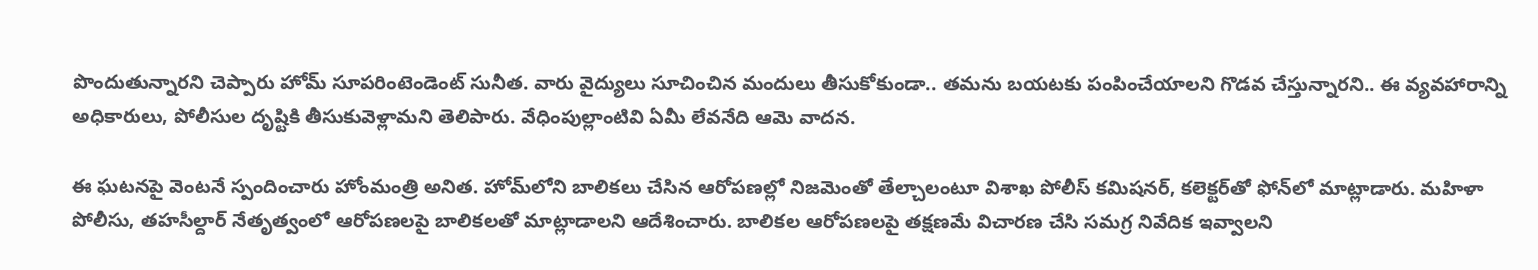పొందుతున్నారని చెప్పారు హోమ్‌ సూపరింటెండెంట్‌ సునీత. వారు వైద్యులు సూచించిన మందులు తీసుకోకుండా.. తమను బయటకు పంపించేయాలని గొడవ చేస్తున్నారని.. ఈ వ్యవహారాన్ని అధికారులు, పోలీసుల దృష్టికి తీసుకువెళ్లామని తెలిపారు. వేధింపుల్లాంటివి ఏమీ లేవనేది ఆమె వాదన.

ఈ ఘటనపై వెంటనే స్పందించారు హోంమంత్రి అనిత. హోమ్‌లోని బాలికలు చేసిన ఆరోపణల్లో నిజమెంతో తేల్చాలంటూ విశాఖ పోలీస్ కమిషనర్, కలెక్టర్‌తో ఫోన్‌లో మాట్లాడారు. మహిళా పోలీసు, తహసీల్దార్‌ నేతృత్వంలో ఆరోపణలపై బాలికలతో మాట్లాడాలని ఆదేశించారు. బాలికల ఆరోపణలపై తక్షణమే విచారణ చేసి సమగ్ర నివేదిక ఇవ్వాలని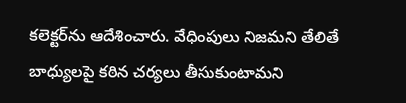కలెక్టర్‌ను ఆదేశించారు. వేధింపులు నిజమని తేలితే బాధ్యులపై కఠిన చర్యలు తీసుకుంటామని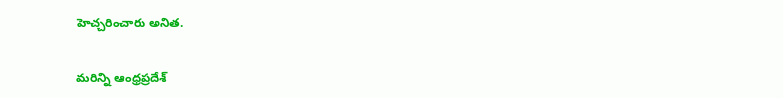హెచ్చరించారు అనిత.

మరిన్ని ఆంధ్రప్రదేశ్‌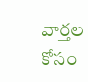వార్తల కోసం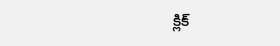క్లిక్‌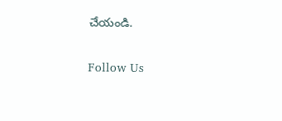చేయండి.

Follow Us